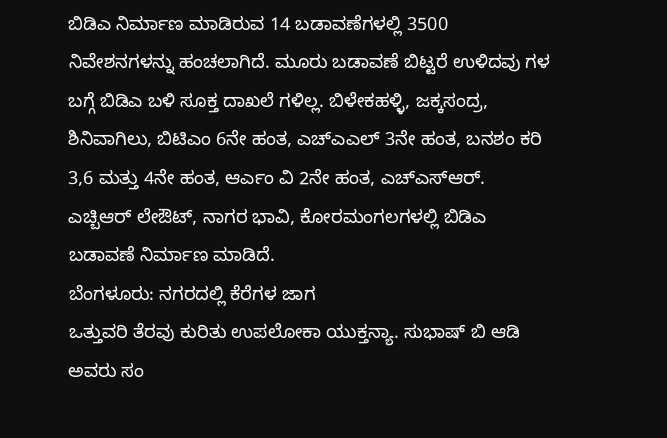ಬಿಡಿಎ ನಿರ್ಮಾಣ ಮಾಡಿರುವ 14 ಬಡಾವಣೆಗಳಲ್ಲಿ 3500 ನಿವೇಶನಗಳನ್ನು ಹಂಚಲಾಗಿದೆ. ಮೂರು ಬಡಾವಣೆ ಬಿಟ್ಟರೆ ಉಳಿದವು ಗಳ ಬಗ್ಗೆ ಬಿಡಿಎ ಬಳಿ ಸೂಕ್ತ ದಾಖಲೆ ಗಳಿಲ್ಲ. ಬಿಳೇಕಹಳ್ಳಿ, ಜಕ್ಕಸಂದ್ರ, ಶಿನಿವಾಗಿಲು, ಬಿಟಿಎಂ 6ನೇ ಹಂತ, ಎಚ್ಎಎಲ್ 3ನೇ ಹಂತ, ಬನಶಂ ಕರಿ 3,6 ಮತ್ತು 4ನೇ ಹಂತ, ಆರ್ಎಂ ವಿ 2ನೇ ಹಂತ, ಎಚ್ಎಸ್ಆರ್. ಎಚ್ಬಿಆರ್ ಲೇಔಟ್, ನಾಗರ ಭಾವಿ, ಕೋರಮಂಗಲಗಳಲ್ಲಿ ಬಿಡಿಎ ಬಡಾವಣೆ ನಿರ್ಮಾಣ ಮಾಡಿದೆ.
ಬೆಂಗಳೂರು: ನಗರದಲ್ಲಿ ಕೆರೆಗಳ ಜಾಗ
ಒತ್ತುವರಿ ತೆರವು ಕುರಿತು ಉಪಲೋಕಾ ಯುಕ್ತನ್ಯಾ. ಸುಭಾಷ್ ಬಿ ಆಡಿ ಅವರು ಸಂ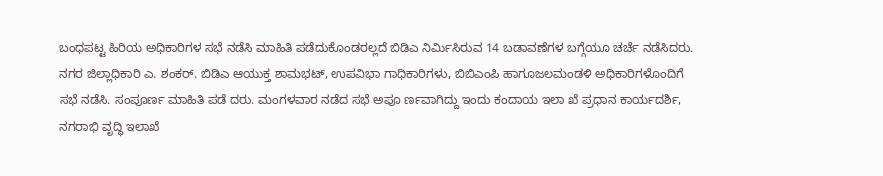ಬಂಧಪಟ್ಟ ಹಿರಿಯ ಅಧಿಕಾರಿಗಳ ಸಭೆ ನಡೆಸಿ ಮಾಹಿತಿ ಪಡೆದುಕೊಂಡರಲ್ಲದೆ ಬಿಡಿಎ ನಿರ್ಮಿಸಿರುವ 14 ಬಡಾವಣೆಗಳ ಬಗ್ಗೆಯೂ ಚರ್ಚೆ ನಡೆಸಿದರು.
ನಗರ ಜಿಲ್ಲಾಧಿಕಾರಿ ಎ. ಶಂಕರ್. ಬಿಡಿಎ ಆಯುಕ್ತ ಶಾಮಭಟ್, ಉಪವಿಭಾ ಗಾಧಿಕಾರಿಗಳು, ಬಿಬಿಎಂಪಿ ಹಾಗೂಜಲಮಂಡಳಿ ಅಧಿಕಾರಿಗಳೊಂದಿಗೆ ಸಭೆ ನಡೆಸಿ. ಸಂಪೂರ್ಣ ಮಾಹಿತಿ ಪಡೆ ದರು. ಮಂಗಳವಾರ ನಡೆದ ಸಭೆ ಅಪೂ ರ್ಣವಾಗಿದ್ದು ಇಂದು ಕಂದಾಯ ಇಲಾ ಖೆ ಪ್ರಧಾನ ಕಾರ್ಯದರ್ಶಿ, ನಗರಾಭಿ ವೃದ್ಧಿ ಇಲಾಖೆ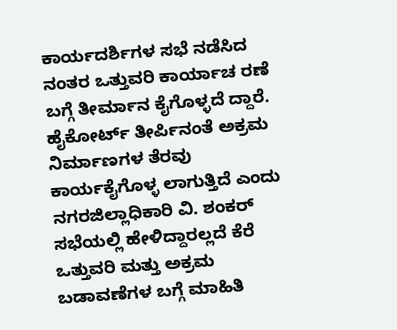ಕಾರ್ಯದರ್ಶಿಗಳ ಸಭೆ ನಡೆಸಿದ ನಂತರ ಒತ್ತುವರಿ ಕಾರ್ಯಾಚ ರಣೆ ಬಗ್ಗೆ ತೀರ್ಮಾನ ಕೈಗೊಳ್ಳದೆ ದ್ದಾರೆ.
ಹೈಕೋರ್ಟ್ ತೀರ್ಪಿನಂತೆ ಅಕ್ರಮ ನಿರ್ಮಾಣಗಳ ತೆರವು ಕಾರ್ಯಕೈಗೊಳ್ಳ ಲಾಗುತ್ತಿದೆ ಎಂದು ನಗರಜಿಲ್ಲಾಧಿಕಾರಿ ವಿ. ಶಂಕರ್ ಸಭೆಯಲ್ಲಿ ಹೇಳಿದ್ದಾರಲ್ಲದೆ ಕೆರೆ ಒತ್ತುವರಿ ಮತ್ತು ಅಕ್ರಮ ಬಡಾವಣೆಗಳ ಬಗ್ಗೆ ಮಾಹಿತಿ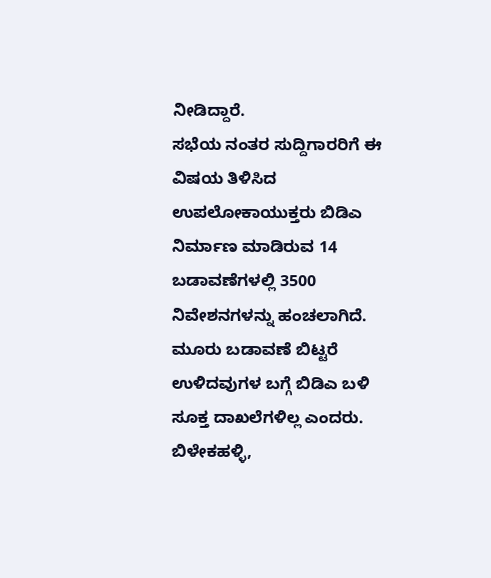ನೀಡಿದ್ದಾರೆ.
ಸಭೆಯ ನಂತರ ಸುದ್ದಿಗಾರರಿಗೆ ಈ ವಿಷಯ ತಿಳಿಸಿದ ಉಪಲೋಕಾಯುಕ್ತರು ಬಿಡಿಎ ನಿರ್ಮಾಣ ಮಾಡಿರುವ 14 ಬಡಾವಣೆಗಳಲ್ಲಿ 3500 ನಿವೇಶನಗಳನ್ನು ಹಂಚಲಾಗಿದೆ. ಮೂರು ಬಡಾವಣೆ ಬಿಟ್ಟರೆ ಉಳಿದವುಗಳ ಬಗ್ಗೆ ಬಿಡಿಎ ಬಳಿ ಸೂಕ್ತ ದಾಖಲೆಗಳಿಲ್ಲ ಎಂದರು.
ಬಿಳೇಕಹಳ್ಳಿ,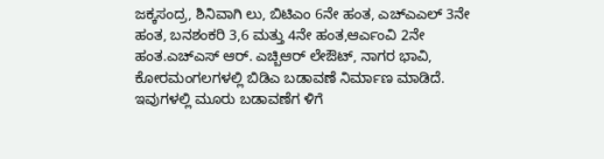ಜಕ್ಕಸಂದ್ರ, ಶಿನಿವಾಗಿ ಲು, ಬಿಟಿಎಂ 6ನೇ ಹಂತ, ಎಚ್ಎಎಲ್ 3ನೇ ಹಂತ, ಬನಶಂಕರಿ 3,6 ಮತ್ತು 4ನೇ ಹಂತ,ಆರ್ಎಂವಿ 2ನೇ ಹಂತ.ಎಚ್ಎಸ್ ಆರ್. ಎಚ್ಬಿಆರ್ ಲೇಔಟ್, ನಾಗರ ಭಾವಿ, ಕೋರಮಂಗಲಗಳಲ್ಲಿ ಬಿಡಿಎ ಬಡಾವಣೆ ನಿರ್ಮಾಣ ಮಾಡಿದೆ.
ಇವುಗಳಲ್ಲಿ ಮೂರು ಬಡಾವಣೆಗ ಳಿಗೆ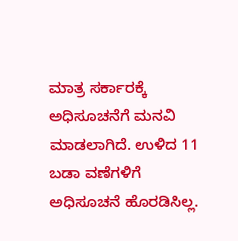ಮಾತ್ರ ಸರ್ಕಾರಕ್ಕೆ ಅಧಿಸೂಚನೆಗೆ ಮನವಿ ಮಾಡಲಾಗಿದೆ. ಉಳಿದ 11 ಬಡಾ ವಣೆಗಳಿಗೆ ಅಧಿಸೂಚನೆ ಹೊರಡಿಸಿಲ್ಲ.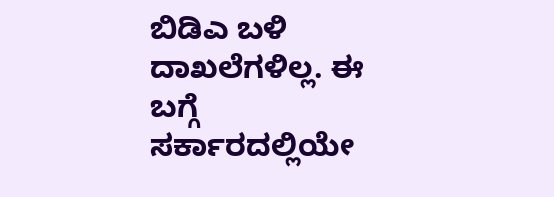ಬಿಡಿಎ ಬಳಿ ದಾಖಲೆಗಳಿಲ್ಲ. ಈ ಬಗ್ಗೆ ಸರ್ಕಾರದಲ್ಲಿಯೇ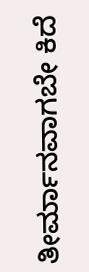ತೀರ್ಮಾನವಾಗಬೇ ಕಿದೆ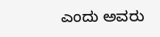ಎಂದು ಅವರು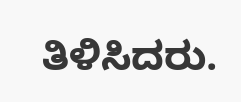ತಿಳಿಸಿದರು.